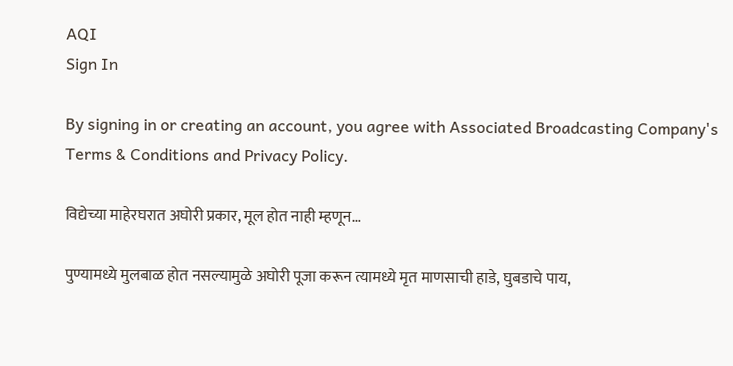AQI
Sign In

By signing in or creating an account, you agree with Associated Broadcasting Company's Terms & Conditions and Privacy Policy.

विद्येच्या माहेरघरात अघोरी प्रकार, मूल होत नाही म्हणून…

पुण्यामध्ये मुलबाळ होत नसल्यामुळे अघोरी पूजा करून त्यामध्ये मृत माणसाची हाडे, घुबडाचे पाय,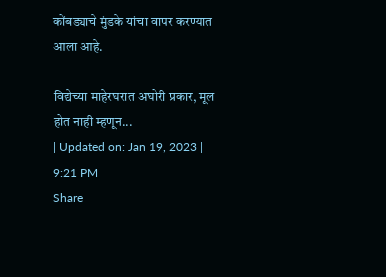कोंबड्याचे मुंडके यांचा वापर करण्यात आला आहे.

विद्येच्या माहेरघरात अघोरी प्रकार, मूल होत नाही म्हणून...
| Updated on: Jan 19, 2023 | 9:21 PM
Share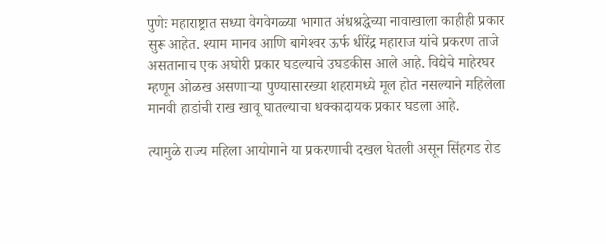पुणेः महाराष्ट्रात सध्या वेगवेगळ्या भागात अंधश्रद्धेच्या नावाखाला काहीही प्रकार सुरू आहेत. श्याम मानव आणि बागेश्‍वर ऊर्फ धीरेंद्र महाराज यांचे प्रकरण ताजे असतानाच एक अघोरी प्रकार घडल्याचे उघडकीस आले आहे. विद्येचे माहेरघर म्हणून ओळख असणाऱ्या पुण्यासारख्या शहरामध्ये मूल होत नसल्याने महिलेला मानवी हाडांची राख खावू घातल्याचा धक्कादायक प्रकार घडला आहे.

त्यामुळे राज्य महिला आयोगाने या प्रकरणाची दखल घेतली असून सिंहगड रोड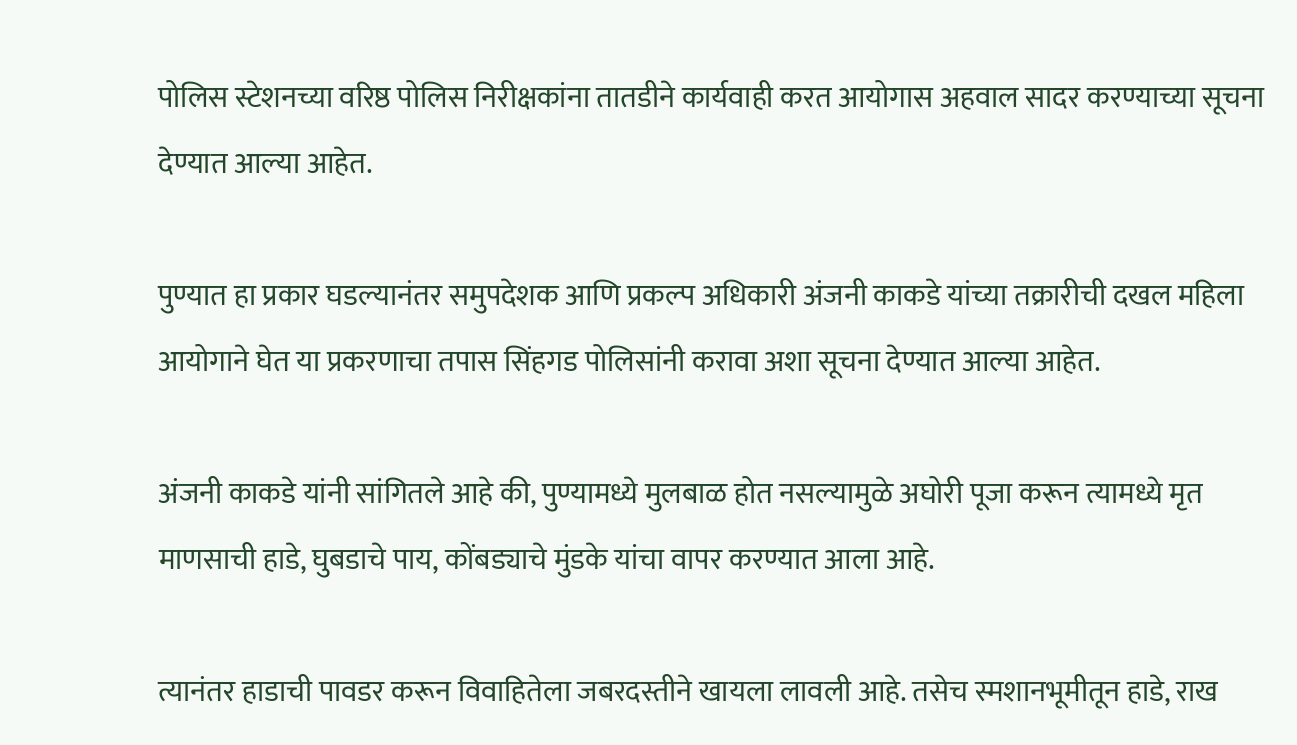पोलिस स्टेशनच्या वरिष्ठ पोलिस निरीक्षकांना तातडीने कार्यवाही करत आयोगास अहवाल सादर करण्याच्या सूचना देण्यात आल्या आहेत.

पुण्यात हा प्रकार घडल्यानंतर समुपदेशक आणि प्रकल्प अधिकारी अंजनी काकडे यांच्या तक्रारीची दखल महिला आयोगाने घेत या प्रकरणाचा तपास सिंहगड पोलिसांनी करावा अशा सूचना देण्यात आल्या आहेत.

अंजनी काकडे यांनी सांगितले आहे की, पुण्यामध्ये मुलबाळ होत नसल्यामुळे अघोरी पूजा करून त्यामध्ये मृत माणसाची हाडे, घुबडाचे पाय, कोंबड्याचे मुंडके यांचा वापर करण्यात आला आहे.

त्यानंतर हाडाची पावडर करून विवाहितेला जबरदस्तीने खायला लावली आहे. तसेच स्मशानभूमीतून हाडे, राख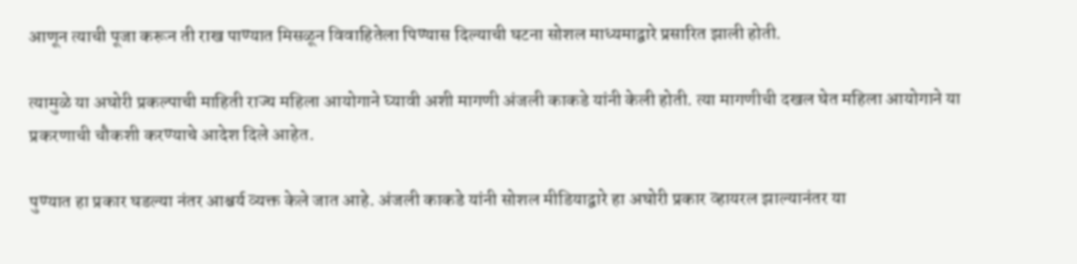आणून त्याची पूजा करून ती राख पाण्यात मिसळून विवाहितेला पिण्यास दिल्याची घटना सोशल माध्यमाद्वारे प्रसारित झाली होती.

त्यामुळे या अघोरी प्रकल्पाची माहिती राज्य महिला आयोगाने घ्यावी अशी मागणी अंजली काकडे यांनी केली होती. त्या मागणीची दखल घेत महिला आयोगाने या प्रकरणाची चौकशी करण्याचे आदेश दिले आहेत.

पुण्यात हा प्रकार घडल्या नंतर आश्चर्य व्यक्त केले जात आहे. अंजली काकडे यांनी सोशल मीडियाद्वारे हा अघोरी प्रकार व्हायरल झाल्यानंतर या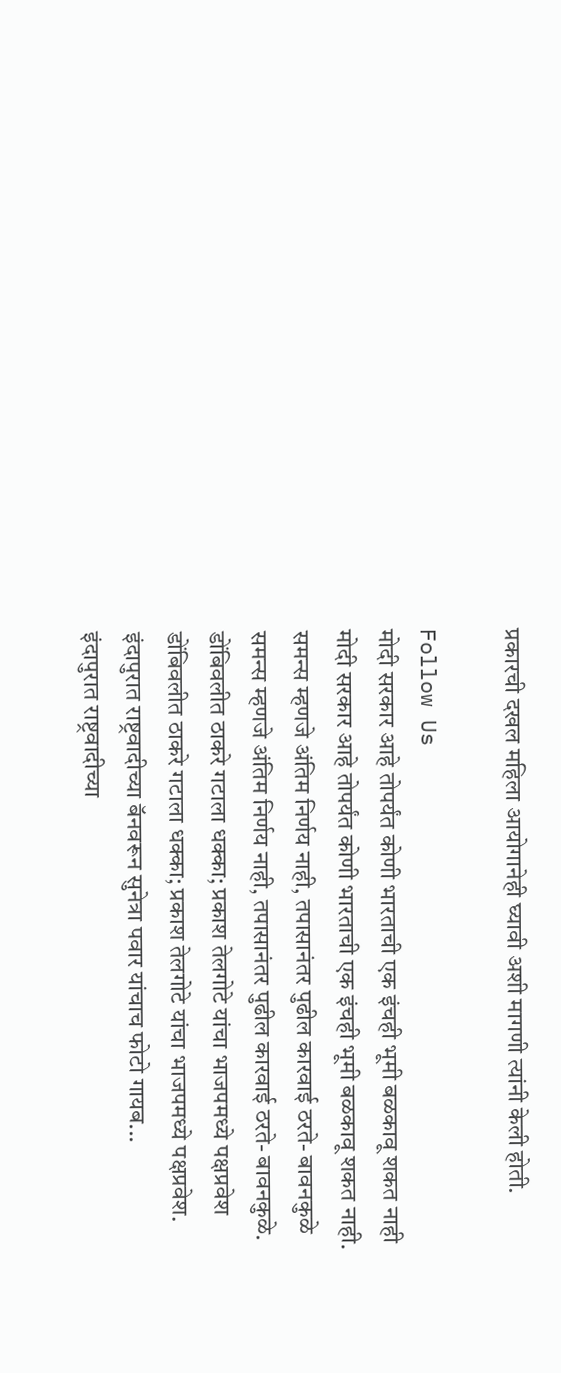प्रकारची दखल महिला आयोगानेही घ्यावी अशी मागणी त्यांनी केली होती.

Follow Us
मोदी सरकार आहे तोपर्यंत कोणी भारताची एक इंचही भूमी बळकावू शकत नाही
मोदी सरकार आहे तोपर्यंत कोणी भारताची एक इंचही भूमी बळकावू शकत नाही.
समन्स म्हणजे अंतिम निर्णय नाही, तपासानंतर पुढील कारवाई ठरते- बावनकुळे
समन्स म्हणजे अंतिम निर्णय नाही, तपासानंतर पुढील कारवाई ठरते- बावनकुळे.
डोंबिवलीत ठाकरे गटाला धक्का; प्रकाश तेलगोटे यांचा भाजपमध्ये पक्षप्रवेश
डोंबिवलीत ठाकरे गटाला धक्का; प्रकाश तेलगोटे यांचा भाजपमध्ये पक्षप्रवेश.
इंदापुरात राष्ट्रवादीच्या बॅनवरून सुनेत्रा पवार यांचाच फोटो गायब...
इंदापुरात राष्ट्रवादीच्या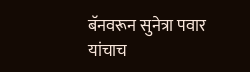बॅनवरून सुनेत्रा पवार यांचाच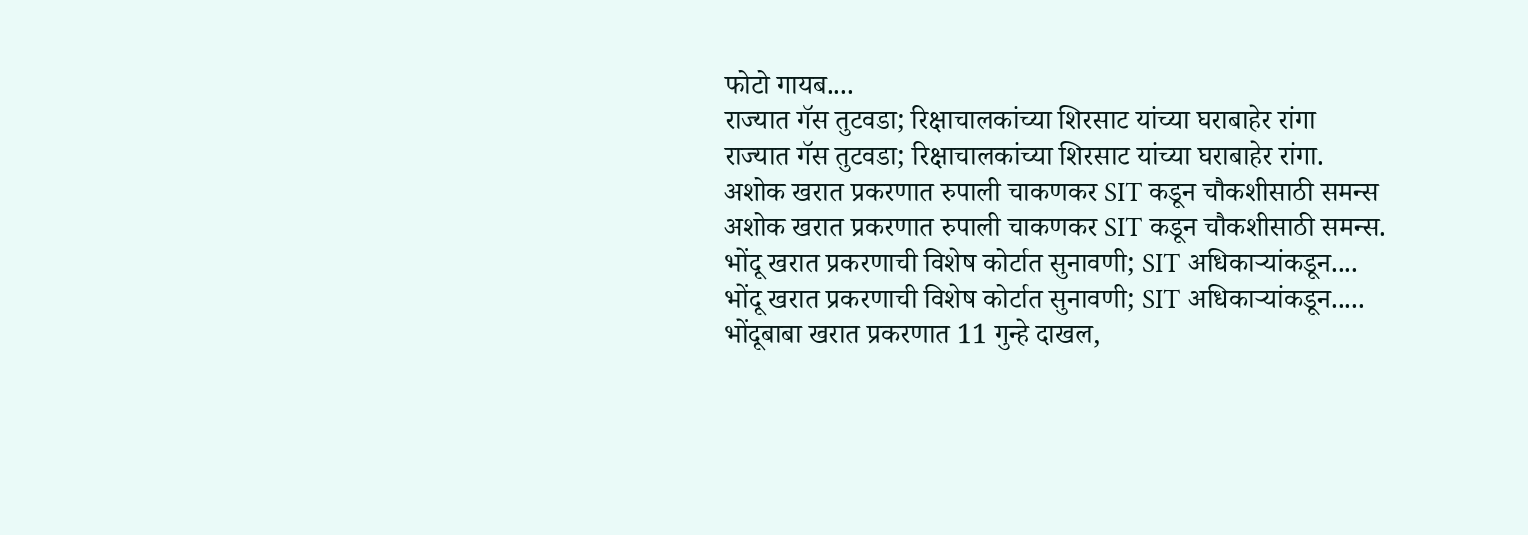फोटो गायब....
राज्यात गॅस तुटवडा; रिक्षाचालकांच्या शिरसाट यांच्या घराबाहेर रांगा
राज्यात गॅस तुटवडा; रिक्षाचालकांच्या शिरसाट यांच्या घराबाहेर रांगा.
अशोक खरात प्रकरणात रुपाली चाकणकर SIT कडून चौकशीसाठी समन्स
अशोक खरात प्रकरणात रुपाली चाकणकर SIT कडून चौकशीसाठी समन्स.
भोंदू खरात प्रकरणाची विशेष कोर्टात सुनावणी; SIT अधिकाऱ्यांकडून....
भोंदू खरात प्रकरणाची विशेष कोर्टात सुनावणी; SIT अधिकाऱ्यांकडून.....
भोंदूबाबा खरात प्रकरणात 11 गुन्हे दाखल,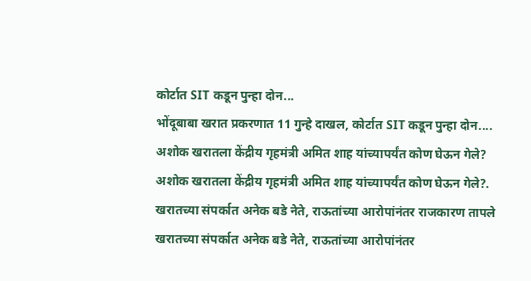कोर्टात SIT कडून पुन्हा दोन...
भोंदूबाबा खरात प्रकरणात 11 गुन्हे दाखल, कोर्टात SIT कडून पुन्हा दोन....
अशोक खरातला केंद्रीय गृहमंत्री अमित शाह यांच्यापर्यंत कोण घेऊन गेले?
अशोक खरातला केंद्रीय गृहमंत्री अमित शाह यांच्यापर्यंत कोण घेऊन गेले?.
खरातच्या संपर्कात अनेक बडे नेते, राऊतांच्या आरोपांनंतर राजकारण तापले
खरातच्या संपर्कात अनेक बडे नेते, राऊतांच्या आरोपांनंतर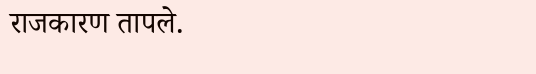राजकारण तापले.